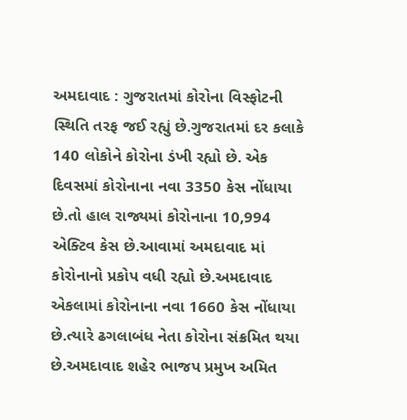અમદાવાદ : ગુજરાતમાં કોરોના વિસ્ફોટની સ્થિતિ તરફ જઈ રહ્યું છે.ગુજરાતમાં દર કલાકે 140 લોકોને કોરોના ડંખી રહ્યો છે. એક દિવસમાં કોરોનાના નવા 3350 કેસ નોંધાયા છે.તો હાલ રાજ્યમાં કોરોનાના 10,994 એક્ટિવ કેસ છે.આવામાં અમદાવાદ માં કોરોનાનો પ્રકોપ વધી રહ્યો છે.અમદાવાદ એકલામાં કોરોનાના નવા 1660 કેસ નોંધાયા છે.ત્યારે ઢગલાબંધ નેતા કોરોના સંક્રમિત થયા છે.અમદાવાદ શહેર ભાજપ પ્રમુખ અમિત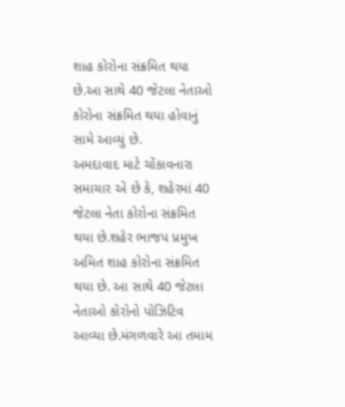શાહ કોરોના સંક્રમિત થયા છે.આ સાથે 40 જેટલા નેતાઓ કોરોના સંક્રમિત થયા હોવાનું સામે આવ્યું છે.
અમદાવાદ માટે ચોંકાવનારા સમાચાર એ છે કે, શહેરમાં 40 જેટલા નેતા કોરોના સંક્રમિત થયા છે.શહેર ભાજપ પ્રમુખ અમિત શાહ કોરોના સંક્રમિત થયા છે. આ સાથે 40 જેટલા નેતાઓ કોરોનો પોઝિટિવ આવ્યા છે.મંગળવારે આ તમામ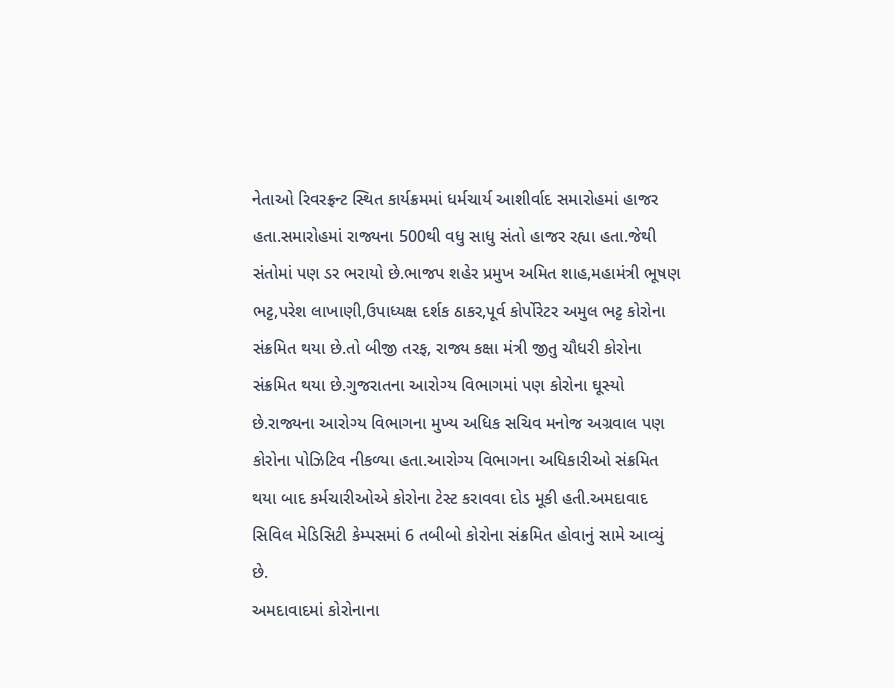નેતાઓ રિવરફ્રન્ટ સ્થિત કાર્યક્રમમાં ધર્મચાર્ય આશીર્વાદ સમારોહમાં હાજર હતા.સમારોહમાં રાજ્યના 500થી વધુ સાધુ સંતો હાજર રહ્યા હતા.જેથી સંતોમાં પણ ડર ભરાયો છે.ભાજપ શહેર પ્રમુખ અમિત શાહ,મહામંત્રી ભૂષણ ભટ્ટ,પરેશ લાખાણી,ઉપાધ્યક્ષ દર્શક ઠાકર,પૂર્વ કોર્પોરેટર અમુલ ભટ્ટ કોરોના સંક્રમિત થયા છે.તો બીજી તરફ, રાજ્ય કક્ષા મંત્રી જીતુ ચૌધરી કોરોના સંક્રમિત થયા છે.ગુજરાતના આરોગ્ય વિભાગમાં પણ કોરોના ઘૂસ્યો છે.રાજ્યના આરોગ્ય વિભાગના મુખ્ય અધિક સચિવ મનોજ અગ્રવાલ પણ કોરોના પોઝિટિવ નીકળ્યા હતા.આરોગ્ય વિભાગના અધિકારીઓ સંક્રમિત થયા બાદ કર્મચારીઓએ કોરોના ટેસ્ટ કરાવવા દોડ મૂકી હતી.અમદાવાદ સિવિલ મેડિસિટી કેમ્પસમાં 6 તબીબો કોરોના સંક્રમિત હોવાનું સામે આવ્યું છે.
અમદાવાદમાં કોરોનાના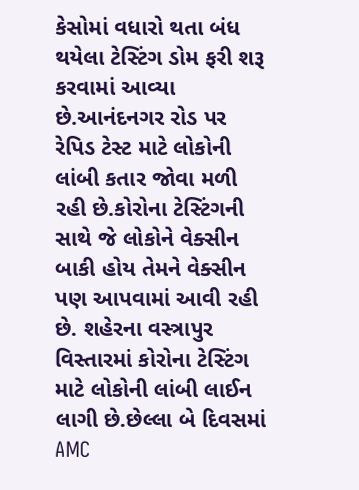કેસોમાં વધારો થતા બંધ થયેલા ટેસ્ટિંગ ડોમ ફરી શરૂ કરવામાં આવ્યા છે.આનંદનગર રોડ પર રેપિડ ટેસ્ટ માટે લોકોની લાંબી કતાર જોવા મળી રહી છે.કોરોના ટેસ્ટિંગની સાથે જે લોકોને વેક્સીન બાકી હોય તેમને વેક્સીન પણ આપવામાં આવી રહી છે. શહેરના વસ્ત્રાપુર વિસ્તારમાં કોરોના ટેસ્ટિંગ માટે લોકોની લાંબી લાઈન લાગી છે.છેલ્લા બે દિવસમાં AMC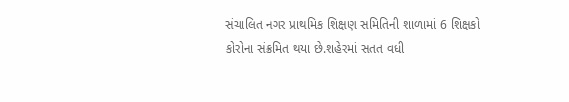સંચાલિત નગર પ્રાથમિક શિક્ષણ સમિતિની શાળામાં 6 શિક્ષકો કોરોના સંક્રમિત થયા છે.શહેરમાં સતત વધી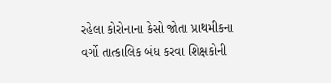રહેલા કોરોનાના કેસો જોતા પ્રાથમીકના વર્ગો તાત્કાલિક બંધ કરવા શિક્ષકોની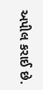અપીલ કરાઈ છે.